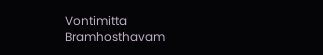Vontimitta Bramhosthavam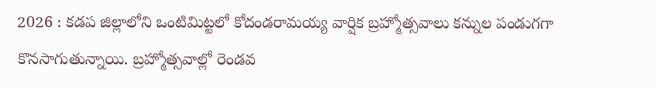2026 : కడప జిల్లాలోని ఒంటిమిట్టలో కోదండరామయ్య వార్షిక బ్రహ్మోత్సవాలు కన్నుల పండుగగా కొనసాగుతున్నాయి. బ్రహ్మోత్సవాల్లో రెండవ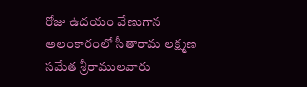రోజు ఉదయం వేణుగాన అలంకారంలో సీతారామ లక్ష్మణ సమేత శ్రీరాములవారు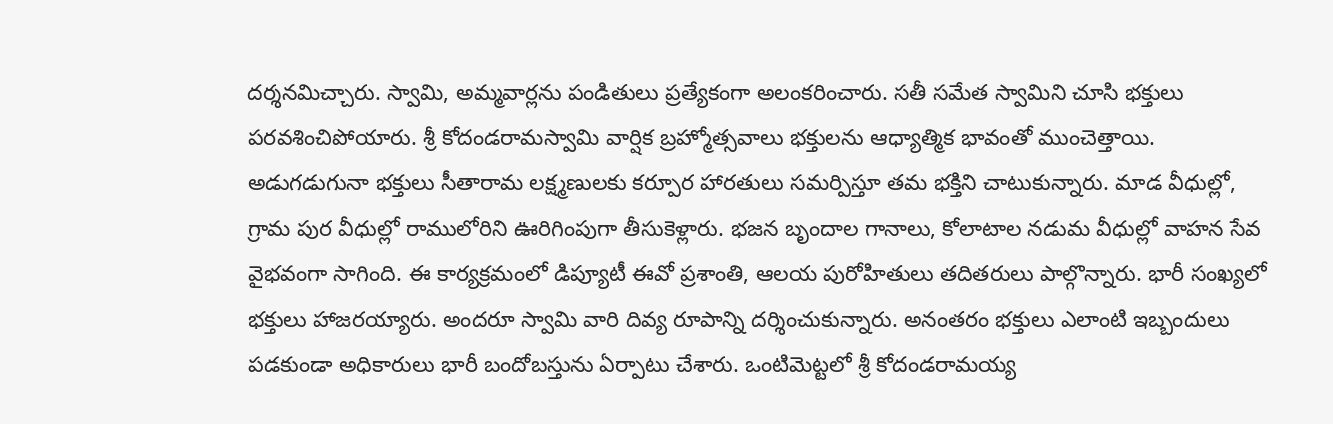దర్శనమిచ్చారు. స్వామి, అమ్మవార్లను పండితులు ప్రత్యేకంగా అలంకరించారు. సతీ సమేత స్వామిని చూసి భక్తులు పరవశించిపోయారు. శ్రీ కోదండరామస్వామి వార్షిక బ్రహ్మోత్సవాలు భక్తులను ఆధ్యాత్మిక భావంతో ముంచెత్తాయి. అడుగడుగునా భక్తులు సీతారామ లక్ష్మణులకు కర్పూర హారతులు సమర్పిస్తూ తమ భక్తిని చాటుకున్నారు. మాడ వీధుల్లో, గ్రామ పుర వీధుల్లో రాములోరిని ఊరిగింపుగా తీసుకెళ్లారు. భజన బృందాల గానాలు, కోలాటాల నడుమ వీధుల్లో వాహన సేవ వైభవంగా సాగింది. ఈ కార్యక్రమంలో డిప్యూటీ ఈవో ప్రశాంతి, ఆలయ పురోహితులు తదితరులు పాల్గొన్నారు. భారీ సంఖ్యలో భక్తులు హాజరయ్యారు. అందరూ స్వామి వారి దివ్య రూపాన్ని దర్శించుకున్నారు. అనంతరం భక్తులు ఎలాంటి ఇబ్బందులు పడకుండా అధికారులు భారీ బందోబస్తును ఏర్పాటు చేశారు. ఒంటిమెట్టలో శ్రీ కోదండరామయ్య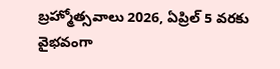బ్రహ్మోత్సవాలు 2026, ఏప్రిల్ 5 వరకు వైభవంగా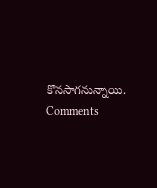కొనసాగనున్నాయి.
Comments